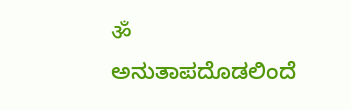ॐ
ಅನುತಾಪದೊಡಲಿಂದೆ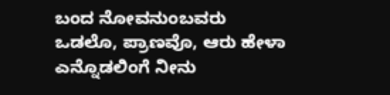ಬಂದ ನೋವನುಂಬವರು
ಒಡಲೊ, ಪ್ರಾಣವೊ, ಆರು ಹೇಳಾ
ಎನ್ನೊಡಲಿಂಗೆ ನೀನು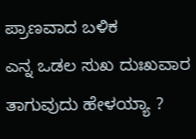ಪ್ರಾಣವಾದ ಬಳಿಕ
ಎನ್ನ ಒಡಲ ಸುಖ ದುಃಖವಾರ ತಾಗುವುದು ಹೇಳಯ್ಯಾ ?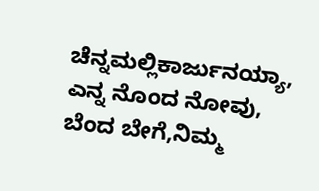ಚೆನ್ನಮಲ್ಲಿಕಾರ್ಜುನಯ್ಯಾ,
ಎನ್ನ ನೊಂದ ನೋವು, ಬೆಂದ ಬೇಗೆ,ನಿಮ್ಮ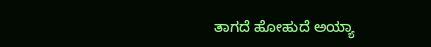ತಾಗದೆ ಹೋಹುದೆ ಅಯ್ಯಾ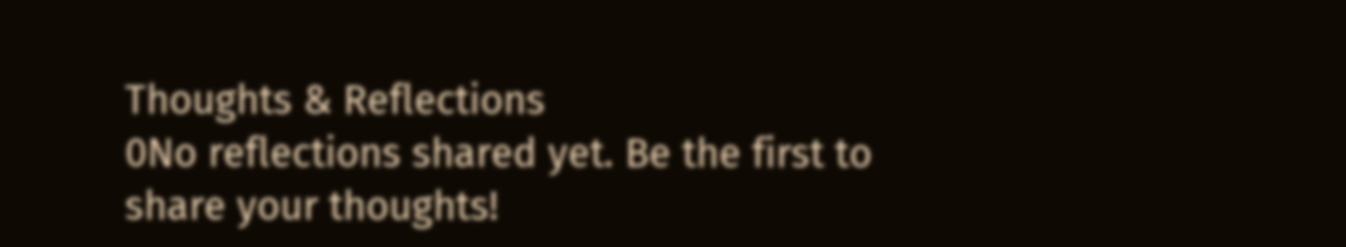Thoughts & Reflections
0No reflections shared yet. Be the first to share your thoughts!